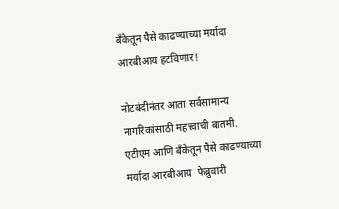बँकेतून पैसे काढण्याच्या मर्यादा आरबीआय हटविणार!

नोटबंदीनंतर आता सर्वसामान्य नागरिकांसाठी महत्त्वाची बातमी. एटीएम आणि बँकेतून पैसे काढण्याच्या मर्यादा आरबीआय  फेब्रुवारी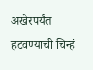अखेरपर्यंत हटवण्याची चिन्हं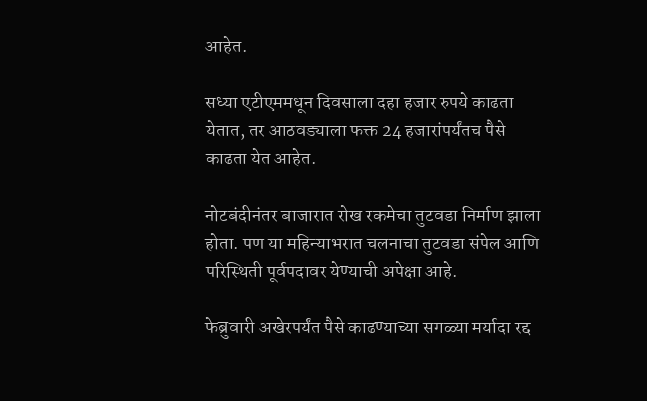आहेत.

सध्या एटीएममधून दिवसाला दहा हजार रुपये काढता येतात, तर आठवड्याला फक्त 24 हजारांपर्यंतच पैसे काढता येत आहेत.

नोटबंदीनंतर बाजारात रोख रकमेचा तुटवडा निर्माण झाला होता. पण या महिन्याभरात चलनाचा तुटवडा संपेल आणि परिस्थिती पूर्वपदावर येण्याची अपेक्षा आहे.

फेब्रुवारी अखेरपर्यंत पैसे काढण्याच्या सगळ्या मर्यादा रद्द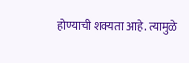होण्याची शक्यता आहे. त्यामुळे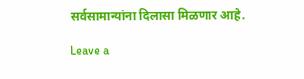सर्वसामान्यांना दिलासा मिळणार आहे.

Leave a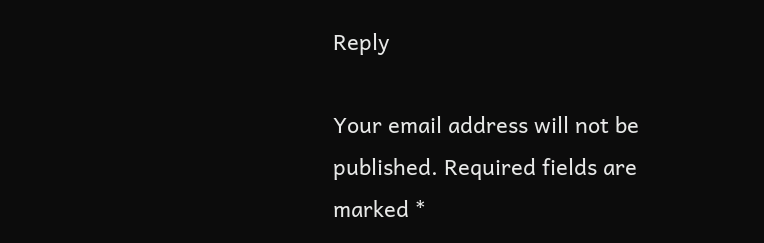Reply

Your email address will not be published. Required fields are marked *